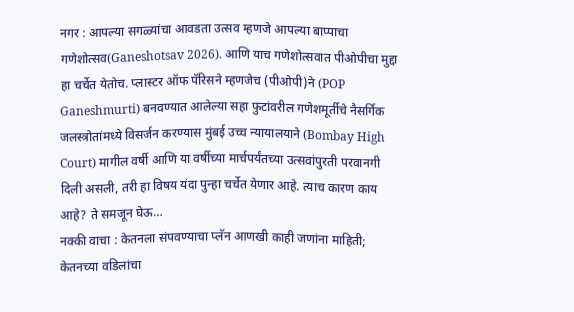नगर : आपल्या सगळ्यांचा आवडता उत्सव म्हणजे आपल्या बाप्पाचा गणेशोत्सव(Ganeshotsav 2026). आणि याच गणेशोत्सवात पीओपीचा मुद्दा हा चर्चेत येतोच. प्लास्टर ऑफ पॅरिसने म्हणजेच (पीओपी)ने (POP Ganeshmurti) बनवण्यात आलेल्या सहा फुटांवरील गणेशमूर्तीचे नैसर्गिक जलस्त्रोतांमध्ये विसर्जन करण्यास मुंबई उच्च न्यायालयाने (Bombay High Court) मागील वर्षी आणि या वर्षीच्या मार्चपर्यंतच्या उत्सवांपुरती परवानगी दिली असली, तरी हा विषय यंदा पुन्हा चर्चेत येणार आहे. त्याच कारण काय आहे? ते समजून घेऊ…
नक्की वाचा : केतनला संपवण्याचा प्लॅन आणखी काही जणांना माहिती; केतनच्या वडिलांचा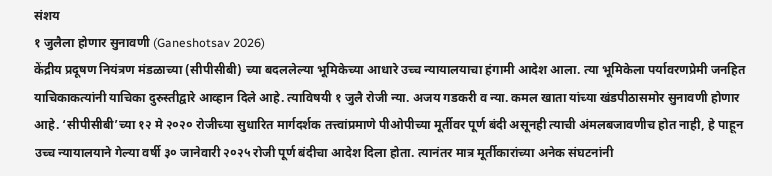संशय
१ जुलैला होणार सुनावणी (Ganeshotsav 2026)
केंद्रीय प्रदूषण नियंत्रण मंडळाच्या (सीपीसीबी) च्या बदललेल्या भूमिकेच्या आधारे उच्च न्यायालयाचा हंगामी आदेश आला. त्या भूमिकेला पर्यावरणप्रेमी जनहित याचिकाकत्यांनी याचिका दुरुस्तीद्वारे आव्हान दिले आहे. त्याविषयी १ जुलै रोजी न्या. अजय गडकरी व न्या. कमल खाता यांच्या खंडपीठासमोर सुनावणी होणार आहे. ‘सीपीसीबी’च्या १२ मे २०२० रोजीच्या सुधारित मार्गदर्शक तत्त्वांप्रमाणे पीओपीच्या मूर्तीवर पूर्ण बंदी असूनही त्याची अंमलबजावणीच होत नाही, हे पाहून उच्च न्यायालयाने गेल्या वर्षी ३० जानेवारी २०२५ रोजी पूर्ण बंदीचा आदेश दिला होता. त्यानंतर मात्र मूर्तीकारांच्या अनेक संघटनांनी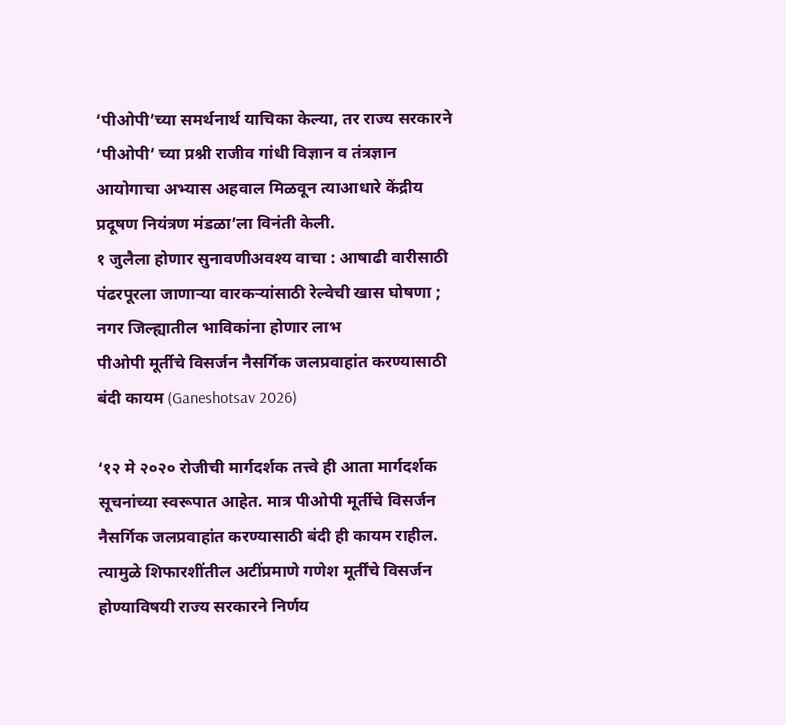‘पीओपी’च्या समर्थनार्थ याचिका केल्या, तर राज्य सरकारने ‘पीओपी’ च्या प्रश्नी राजीव गांधी विज्ञान व तंत्रज्ञान आयोगाचा अभ्यास अहवाल मिळवून त्याआधारे केंद्रीय प्रदूषण नियंत्रण मंडळा’ला विनंती केली.
१ जुलैला होणार सुनावणीअवश्य वाचा : आषाढी वारीसाठी पंढरपूरला जाणाऱ्या वारकऱ्यांसाठी रेल्वेची खास घोषणा ; नगर जिल्ह्यातील भाविकांना होणार लाभ
पीओपी मूर्तीचे विसर्जन नैसर्गिक जलप्रवाहांत करण्यासाठी बंदी कायम (Ganeshotsav 2026)

‘१२ मे २०२० रोजीची मार्गदर्शक तत्त्वे ही आता मार्गदर्शक सूचनांच्या स्वरूपात आहेत. मात्र पीओपी मूर्तीचे विसर्जन नैसर्गिक जलप्रवाहांत करण्यासाठी बंदी ही कायम राहील. त्यामुळे शिफारशींतील अटींप्रमाणे गणेश मूर्तींचे विसर्जन होण्याविषयी राज्य सरकारने निर्णय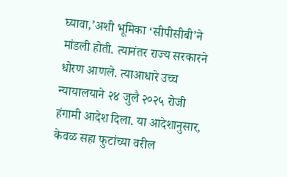घ्यावा,’अशी भूमिका ‘सीपीसीबी’ने मांडली होती. त्यानंतर राज्य सरकारने धोरण आणले. त्याआधारे उच्च न्यायालयाने २४ जुलै २०२५ रोजी हंगामी आदेश दिला. या आदेशानुसार, केवळ सहा फुटांच्या वरील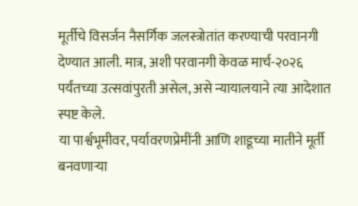मूर्तीचे विसर्जन नैसर्गिक जलस्त्रोतांत करण्याची परवानगी देण्यात आली. मात्र, अशी परवानगी केवळ मार्च-२०२६ पर्यंतच्या उत्सवांपुरती असेल, असे न्यायालयाने त्या आदेशात स्पष्ट केले.
या पार्श्वभूमीवर, पर्यावरणप्रेमींनी आणि शाडूच्या मातीने मूर्ती बनवणाऱ्या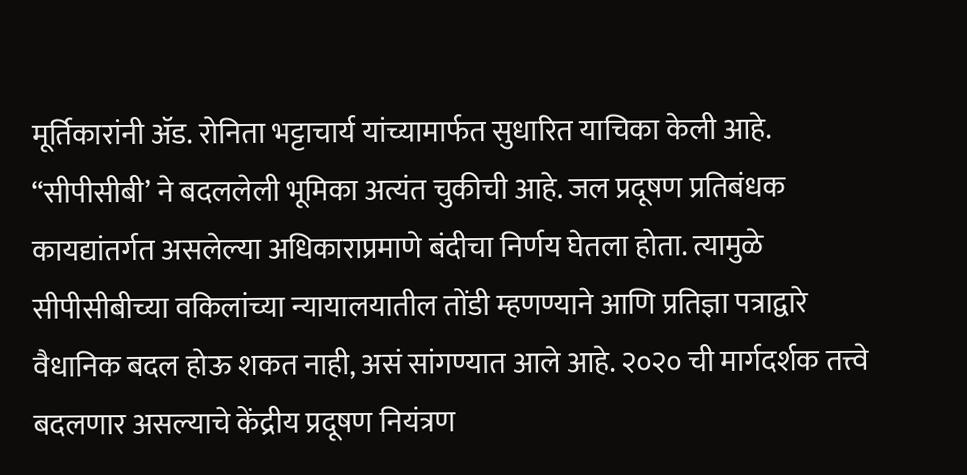मूर्तिकारांनी ॲड. रोनिता भट्टाचार्य यांच्यामार्फत सुधारित याचिका केली आहे. “सीपीसीबी’ ने बदललेली भूमिका अत्यंत चुकीची आहे. जल प्रदूषण प्रतिबंधक कायद्यांतर्गत असलेल्या अधिकाराप्रमाणे बंदीचा निर्णय घेतला होता. त्यामुळे सीपीसीबीच्या वकिलांच्या न्यायालयातील तोंडी म्हणण्याने आणि प्रतिज्ञा पत्राद्वारे वैधानिक बदल होऊ शकत नाही, असं सांगण्यात आले आहे. २०२० ची मार्गदर्शक तत्त्वे बदलणार असल्याचे केंद्रीय प्रदूषण नियंत्रण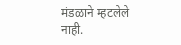मंडळाने म्हटलेले नाही.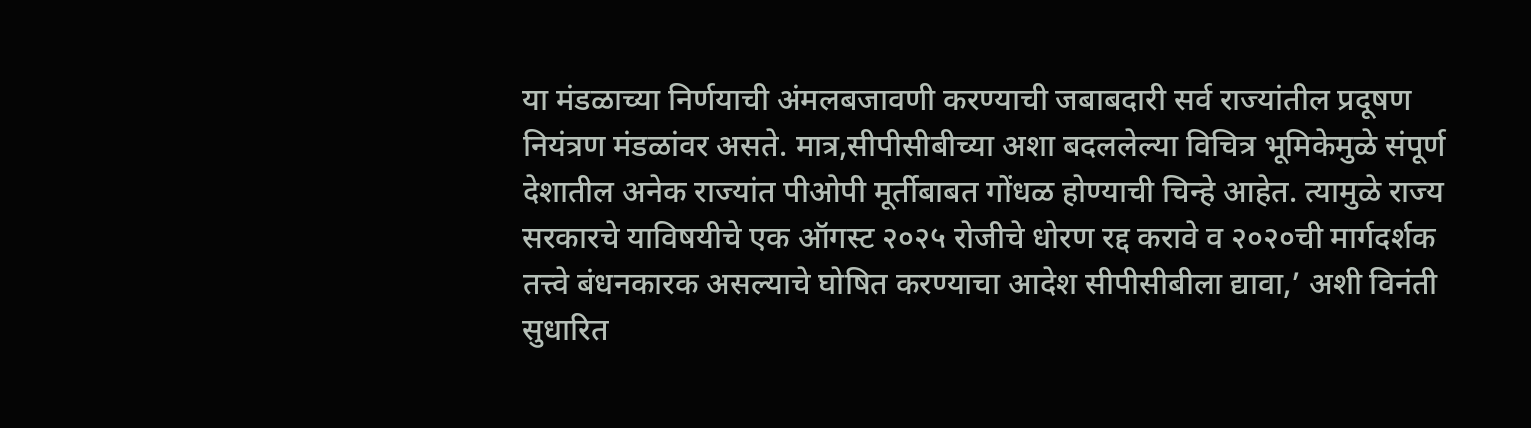या मंडळाच्या निर्णयाची अंमलबजावणी करण्याची जबाबदारी सर्व राज्यांतील प्रदूषण नियंत्रण मंडळांवर असते. मात्र,सीपीसीबीच्या अशा बदललेल्या विचित्र भूमिकेमुळे संपूर्ण देशातील अनेक राज्यांत पीओपी मूर्तीबाबत गोंधळ होण्याची चिन्हे आहेत. त्यामुळे राज्य सरकारचे याविषयीचे एक ऑगस्ट २०२५ रोजीचे धोरण रद्द करावे व २०२०ची मार्गदर्शक तत्त्वे बंधनकारक असल्याचे घोषित करण्याचा आदेश सीपीसीबीला द्यावा,’ अशी विनंती सुधारित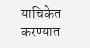याचिकेत करण्यात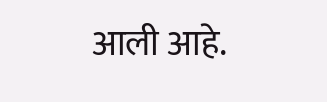आली आहे.